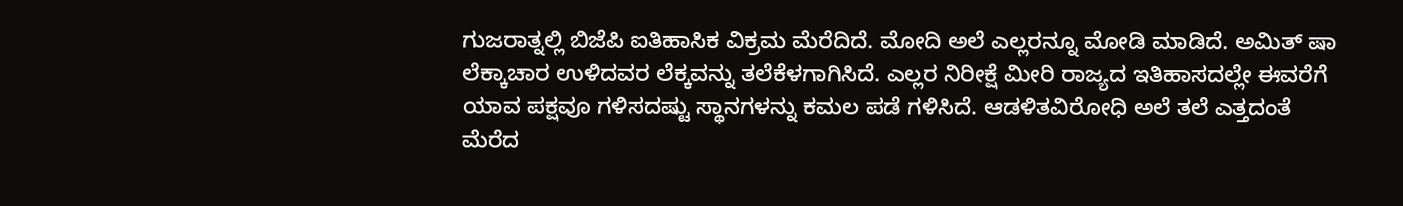ಗುಜರಾತ್ನಲ್ಲಿ ಬಿಜೆಪಿ ಐತಿಹಾಸಿಕ ವಿಕ್ರಮ ಮೆರೆದಿದೆ. ಮೋದಿ ಅಲೆ ಎಲ್ಲರನ್ನೂ ಮೋಡಿ ಮಾಡಿದೆ. ಅಮಿತ್ ಷಾ ಲೆಕ್ಕಾಚಾರ ಉಳಿದವರ ಲೆಕ್ಕವನ್ನು ತಲೆಕೆಳಗಾಗಿಸಿದೆ. ಎಲ್ಲರ ನಿರೀಕ್ಷೆ ಮೀರಿ ರಾಜ್ಯದ ಇತಿಹಾಸದಲ್ಲೇ ಈವರೆಗೆ ಯಾವ ಪಕ್ಷವೂ ಗಳಿಸದಷ್ಟು ಸ್ಥಾನಗಳನ್ನು ಕಮಲ ಪಡೆ ಗಳಿಸಿದೆ. ಆಡಳಿತವಿರೋಧಿ ಅಲೆ ತಲೆ ಎತ್ತದಂತೆ ಮೆರೆದ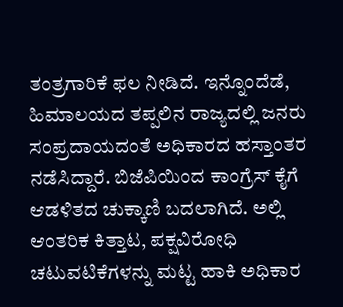ತಂತ್ರಗಾರಿಕೆ ಫಲ ನೀಡಿದೆ. ಇನ್ನೊಂದೆಡೆ, ಹಿಮಾಲಯದ ತಪ್ಪಲಿನ ರಾಜ್ಯದಲ್ಲಿ ಜನರು ಸಂಪ್ರದಾಯದಂತೆ ಅಧಿಕಾರದ ಹಸ್ತಾಂತರ ನಡೆಸಿದ್ದಾರೆ. ಬಿಜೆಪಿಯಿಂದ ಕಾಂಗ್ರೆಸ್ ಕೈಗೆ ಆಡಳಿತದ ಚುಕ್ಕಾಣಿ ಬದಲಾಗಿದೆ. ಅಲ್ಲಿ ಆಂತರಿಕ ಕಿತ್ತಾಟ, ಪಕ್ಷವಿರೋಧಿ ಚಟುವಟಿಕೆಗಳನ್ನು ಮಟ್ಟ ಹಾಕಿ ಅಧಿಕಾರ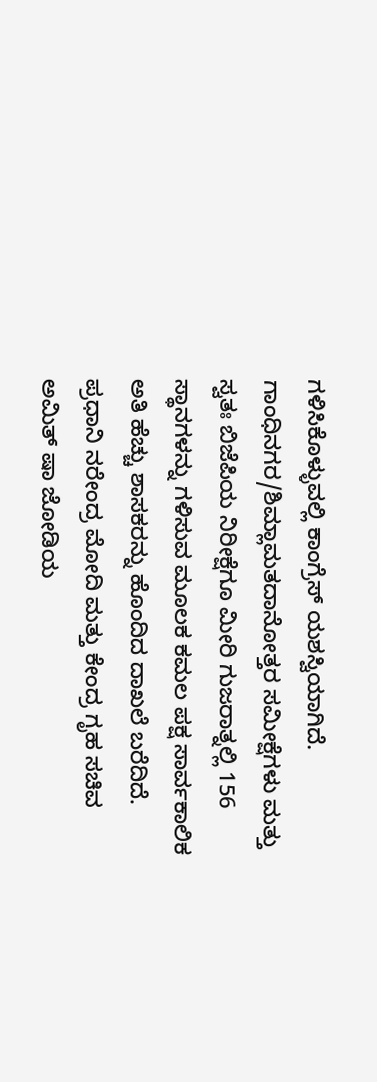ಗಳಿಸಿಕೊಳ್ಳುವಲ್ಲಿ ಕಾಂಗ್ರೆಸ್ ಯಶಸ್ವಿಯಾಗಿದೆ.
ಗಾಂಧಿನಗರ/ಶಿಮ್ಲಾಮತದಾನೋತ್ತರ ಸಮೀಕ್ಷೆಗಳು ಮತ್ತು ಸ್ವತಃ ಬಿಜೆಪಿಯ ನಿರೀಕ್ಷೆಗೂ ಮೀರಿ ಗುಜರಾತ್ನಲ್ಲಿ 156 ಸ್ಥಾನಗಳನ್ನು ಗಳಿಸುವ ಮೂಲಕ ಕಮಲ ಪಕ್ಷ ಸಾರ್ವಕಾಲಿಕ ಅತಿ ಹೆಚ್ಚು ಶಾಸಕರನ್ನು ಹೊಂದಿದ ದಾಖಲೆ ಬರೆದಿದೆ. ಪ್ರಧಾನಿ ನರೇಂದ್ರ ಮೋದಿ ಮತ್ತು ಕೇಂದ್ರ ಗೃಹ ಸಚಿವ ಅಮಿತ್ ಷಾ ಜೋಡಿಯ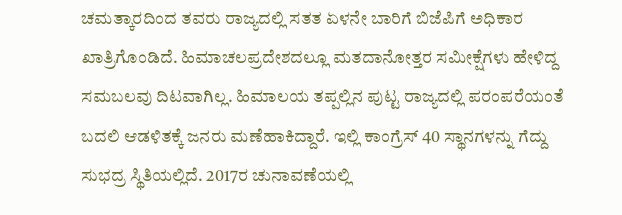ಚಮತ್ಕಾರದಿಂದ ತವರು ರಾಜ್ಯದಲ್ಲಿ ಸತತ ಏಳನೇ ಬಾರಿಗೆ ಬಿಜೆಪಿಗೆ ಅಧಿಕಾರ ಖಾತ್ರಿಗೊಂಡಿದೆ. ಹಿಮಾಚಲಪ್ರದೇಶದಲ್ಲೂ ಮತದಾನೋತ್ತರ ಸಮೀಕ್ಷೆಗಳು ಹೇಳಿದ್ದ ಸಮಬಲವು ದಿಟವಾಗಿಲ್ಲ. ಹಿಮಾಲಯ ತಪ್ಪಲ್ಲಿನ ಪುಟ್ಟ ರಾಜ್ಯದಲ್ಲಿ ಪರಂಪರೆಯಂತೆ ಬದಲಿ ಆಡಳಿತಕ್ಕೆ ಜನರು ಮಣೆಹಾಕಿದ್ದಾರೆ. ಇಲ್ಲಿ ಕಾಂಗ್ರೆಸ್ 40 ಸ್ಥಾನಗಳನ್ನು ಗೆದ್ದು ಸುಭದ್ರ ಸ್ಥಿತಿಯಲ್ಲಿದೆ. 2017ರ ಚುನಾವಣೆಯಲ್ಲಿ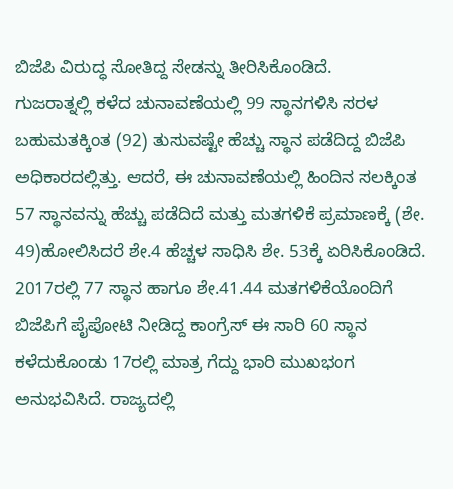ಬಿಜೆಪಿ ವಿರುದ್ಧ ಸೋತಿದ್ದ ಸೇಡನ್ನು ತೀರಿಸಿಕೊಂಡಿದೆ.
ಗುಜರಾತ್ನಲ್ಲಿ ಕಳೆದ ಚುನಾವಣೆಯಲ್ಲಿ 99 ಸ್ಥಾನಗಳಿಸಿ ಸರಳ ಬಹುಮತಕ್ಕಿಂತ (92) ತುಸುವಷ್ಟೇ ಹೆಚ್ಚು ಸ್ಥಾನ ಪಡೆದಿದ್ದ ಬಿಜೆಪಿ ಅಧಿಕಾರದಲ್ಲಿತ್ತು. ಆದರೆ, ಈ ಚುನಾವಣೆಯಲ್ಲಿ ಹಿಂದಿನ ಸಲಕ್ಕಿಂತ 57 ಸ್ಥಾನವನ್ನು ಹೆಚ್ಚು ಪಡೆದಿದೆ ಮತ್ತು ಮತಗಳಿಕೆ ಪ್ರಮಾಣಕ್ಕೆ (ಶೇ. 49)ಹೋಲಿಸಿದರೆ ಶೇ.4 ಹೆಚ್ಚಳ ಸಾಧಿಸಿ ಶೇ. 53ಕ್ಕೆ ಏರಿಸಿಕೊಂಡಿದೆ. 2017ರಲ್ಲಿ 77 ಸ್ಥಾನ ಹಾಗೂ ಶೇ.41.44 ಮತಗಳಿಕೆಯೊಂದಿಗೆ ಬಿಜೆಪಿಗೆ ಪೈಪೋಟಿ ನೀಡಿದ್ದ ಕಾಂಗ್ರೆಸ್ ಈ ಸಾರಿ 60 ಸ್ಥಾನ ಕಳೆದುಕೊಂಡು 17ರಲ್ಲಿ ಮಾತ್ರ ಗೆದ್ದು ಭಾರಿ ಮುಖಭಂಗ ಅನುಭವಿಸಿದೆ. ರಾಜ್ಯದಲ್ಲಿ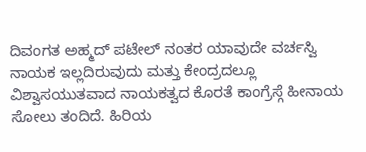ದಿವಂಗತ ಅಹ್ಮದ್ ಪಟೇಲ್ ನಂತರ ಯಾವುದೇ ವರ್ಚಸ್ವಿ ನಾಯಕ ಇಲ್ಲದಿರುವುದು ಮತ್ತು ಕೇಂದ್ರದಲ್ಲೂ ವಿಶ್ವಾಸಯುತವಾದ ನಾಯಕತ್ವದ ಕೊರತೆ ಕಾಂಗ್ರೆಸ್ಗೆ ಹೀನಾಯ ಸೋಲು ತಂದಿದೆ. ಹಿರಿಯ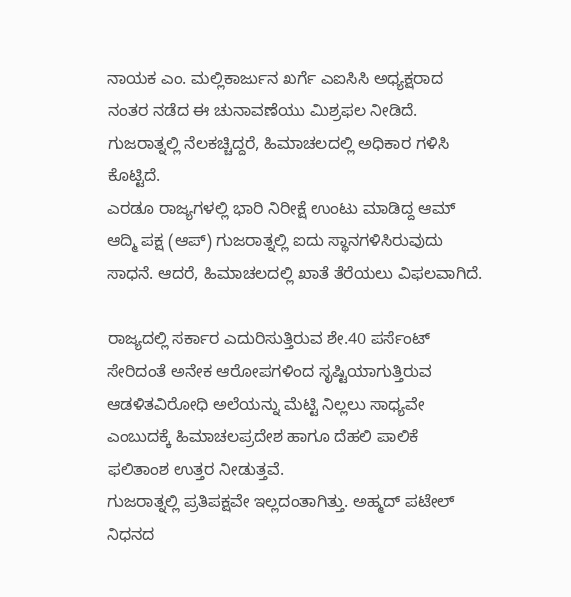ನಾಯಕ ಎಂ. ಮಲ್ಲಿಕಾರ್ಜುನ ಖರ್ಗೆ ಎಐಸಿಸಿ ಅಧ್ಯಕ್ಷರಾದ ನಂತರ ನಡೆದ ಈ ಚುನಾವಣೆಯು ಮಿಶ್ರಫಲ ನೀಡಿದೆ. ಗುಜರಾತ್ನಲ್ಲಿ ನೆಲಕಚ್ಚಿದ್ದರೆ, ಹಿಮಾಚಲದಲ್ಲಿ ಅಧಿಕಾರ ಗಳಿಸಿ ಕೊಟ್ಟಿದೆ.
ಎರಡೂ ರಾಜ್ಯಗಳಲ್ಲಿ ಭಾರಿ ನಿರೀಕ್ಷೆ ಉಂಟು ಮಾಡಿದ್ದ ಆಮ್ ಆದ್ಮಿ ಪಕ್ಷ (ಆಪ್) ಗುಜರಾತ್ನಲ್ಲಿ ಐದು ಸ್ಥಾನಗಳಿಸಿರುವುದು ಸಾಧನೆ. ಆದರೆ, ಹಿಮಾಚಲದಲ್ಲಿ ಖಾತೆ ತೆರೆಯಲು ವಿಫಲವಾಗಿದೆ.

ರಾಜ್ಯದಲ್ಲಿ ಸರ್ಕಾರ ಎದುರಿಸುತ್ತಿರುವ ಶೇ.40 ಪರ್ಸೆಂಟ್ ಸೇರಿದಂತೆ ಅನೇಕ ಆರೋಪಗಳಿಂದ ಸೃಷ್ಟಿಯಾಗುತ್ತಿರುವ ಆಡಳಿತವಿರೋಧಿ ಅಲೆಯನ್ನು ಮೆಟ್ಟಿ ನಿಲ್ಲಲು ಸಾಧ್ಯವೇ ಎಂಬುದಕ್ಕೆ ಹಿಮಾಚಲಪ್ರದೇಶ ಹಾಗೂ ದೆಹಲಿ ಪಾಲಿಕೆ ಫಲಿತಾಂಶ ಉತ್ತರ ನೀಡುತ್ತವೆ.
ಗುಜರಾತ್ನಲ್ಲಿ ಪ್ರತಿಪಕ್ಷವೇ ಇಲ್ಲದಂತಾಗಿತ್ತು. ಅಹ್ಮದ್ ಪಟೇಲ್ ನಿಧನದ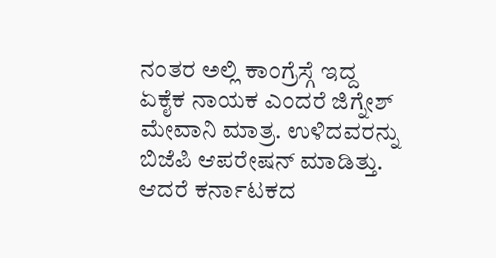ನಂತರ ಅಲ್ಲಿ ಕಾಂಗ್ರೆಸ್ಗೆ ಇದ್ದ ಏಕೈಕ ನಾಯಕ ಎಂದರೆ ಜಿಗ್ನೇಶ್ ಮೇವಾನಿ ಮಾತ್ರ. ಉಳಿದವರನ್ನು ಬಿಜೆಪಿ ಆಪರೇಷನ್ ಮಾಡಿತ್ತು. ಆದರೆ ಕರ್ನಾಟಕದ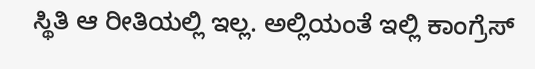ಸ್ಥಿತಿ ಆ ರೀತಿಯಲ್ಲಿ ಇಲ್ಲ. ಅಲ್ಲಿಯಂತೆ ಇಲ್ಲಿ ಕಾಂಗ್ರೆಸ್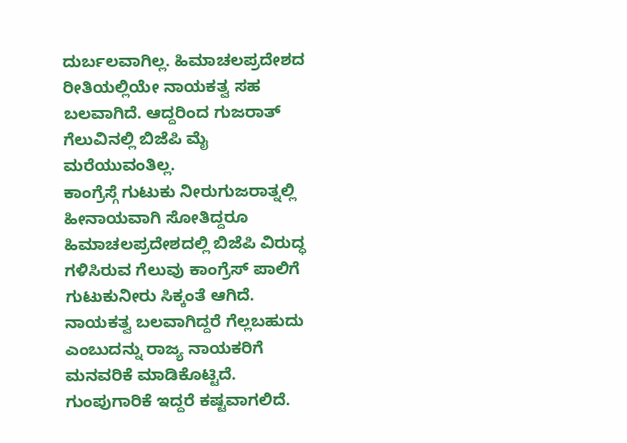ದುರ್ಬಲವಾಗಿಲ್ಲ. ಹಿಮಾಚಲಪ್ರದೇಶದ ರೀತಿಯಲ್ಲಿಯೇ ನಾಯಕತ್ವ ಸಹ ಬಲವಾಗಿದೆ. ಆದ್ದರಿಂದ ಗುಜರಾತ್ ಗೆಲುವಿನಲ್ಲಿ ಬಿಜೆಪಿ ಮೈ ಮರೆಯುವಂತಿಲ್ಲ.
ಕಾಂಗ್ರೆಸ್ಗೆ ಗುಟುಕು ನೀರುಗುಜರಾತ್ನಲ್ಲಿ ಹೀನಾಯವಾಗಿ ಸೋತಿದ್ದರೂ ಹಿಮಾಚಲಪ್ರದೇಶದಲ್ಲಿ ಬಿಜೆಪಿ ವಿರುದ್ಧ ಗಳಿಸಿರುವ ಗೆಲುವು ಕಾಂಗ್ರೆಸ್ ಪಾಲಿಗೆ ಗುಟುಕುನೀರು ಸಿಕ್ಕಂತೆ ಆಗಿದೆ. ನಾಯಕತ್ವ ಬಲವಾಗಿದ್ದರೆ ಗೆಲ್ಲಬಹುದು ಎಂಬುದನ್ನು ರಾಜ್ಯ ನಾಯಕರಿಗೆ ಮನವರಿಕೆ ಮಾಡಿಕೊಟ್ಟಿದೆ. ಗುಂಪುಗಾರಿಕೆ ಇದ್ದರೆ ಕಷ್ಟವಾಗಲಿದೆ.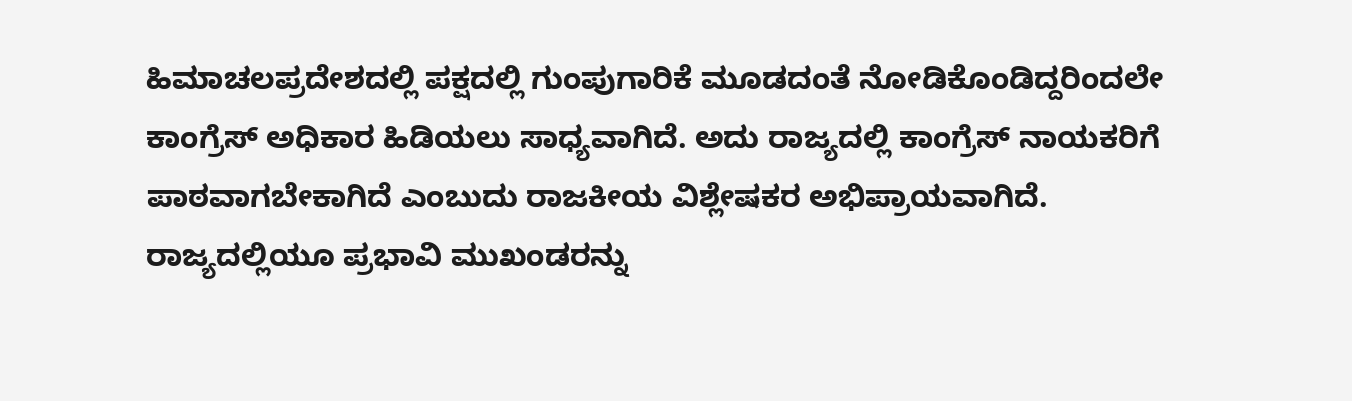ಹಿಮಾಚಲಪ್ರದೇಶದಲ್ಲಿ ಪಕ್ಷದಲ್ಲಿ ಗುಂಪುಗಾರಿಕೆ ಮೂಡದಂತೆ ನೋಡಿಕೊಂಡಿದ್ದರಿಂದಲೇ ಕಾಂಗ್ರೆಸ್ ಅಧಿಕಾರ ಹಿಡಿಯಲು ಸಾಧ್ಯವಾಗಿದೆ. ಅದು ರಾಜ್ಯದಲ್ಲಿ ಕಾಂಗ್ರೆಸ್ ನಾಯಕರಿಗೆ ಪಾಠವಾಗಬೇಕಾಗಿದೆ ಎಂಬುದು ರಾಜಕೀಯ ವಿಶ್ಲೇಷಕರ ಅಭಿಪ್ರಾಯವಾಗಿದೆ.
ರಾಜ್ಯದಲ್ಲಿಯೂ ಪ್ರಭಾವಿ ಮುಖಂಡರನ್ನು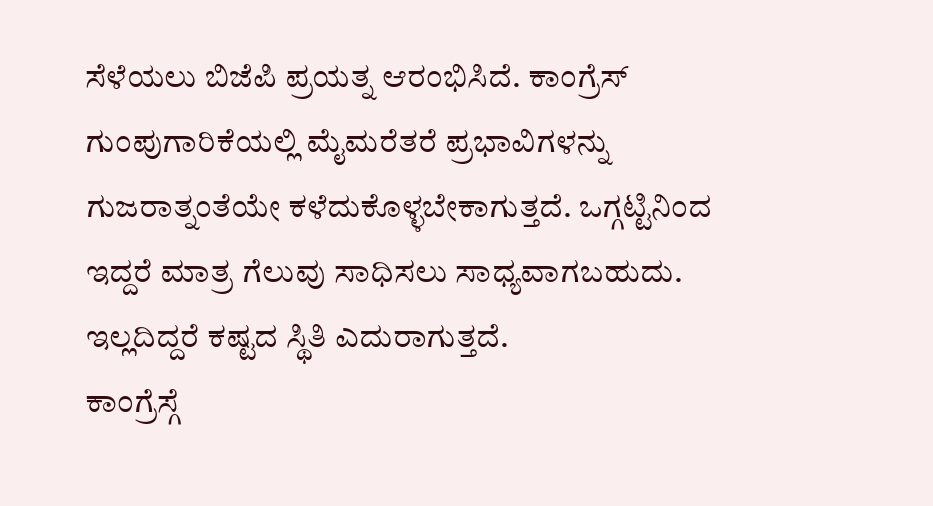ಸೆಳೆಯಲು ಬಿಜೆಪಿ ಪ್ರಯತ್ನ ಆರಂಭಿಸಿದೆ. ಕಾಂಗ್ರೆಸ್ ಗುಂಪುಗಾರಿಕೆಯಲ್ಲಿ ಮೈಮರೆತರೆ ಪ್ರಭಾವಿಗಳನ್ನು ಗುಜರಾತ್ನಂತೆಯೇ ಕಳೆದುಕೊಳ್ಳಬೇಕಾಗುತ್ತದೆ. ಒಗ್ಗಟ್ಟಿನಿಂದ ಇದ್ದರೆ ಮಾತ್ರ ಗೆಲುವು ಸಾಧಿಸಲು ಸಾಧ್ಯವಾಗಬಹುದು. ಇಲ್ಲದಿದ್ದರೆ ಕಷ್ಟದ ಸ್ಥಿತಿ ಎದುರಾಗುತ್ತದೆ.
ಕಾಂಗ್ರೆಸ್ಗೆ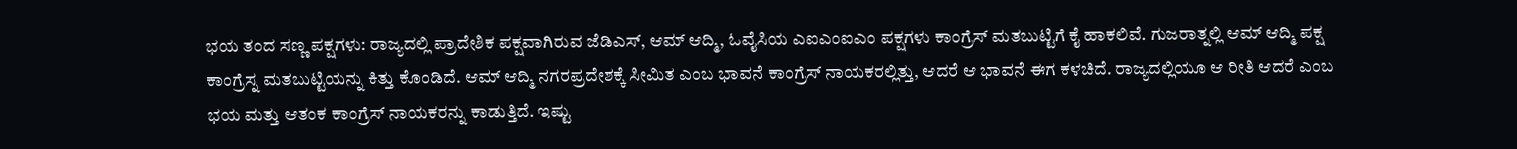ಭಯ ತಂದ ಸಣ್ಣ ಪಕ್ಷಗಳು: ರಾಜ್ಯದಲ್ಲಿ ಪ್ರಾದೇಶಿಕ ಪಕ್ಷವಾಗಿರುವ ಜೆಡಿಎಸ್, ಆಮ್ ಆದ್ಮಿ, ಓವೈಸಿಯ ಎಐಎಂಐಎಂ ಪಕ್ಷಗಳು ಕಾಂಗ್ರೆಸ್ ಮತಬುಟ್ಟಿಗೆ ಕೈ ಹಾಕಲಿವೆ. ಗುಜರಾತ್ನಲ್ಲಿ ಆಮ್ ಆದ್ಮಿ ಪಕ್ಷ ಕಾಂಗ್ರೆಸ್ನ ಮತಬುಟ್ಟಿಯನ್ನು ಕಿತ್ತು ಕೊಂಡಿದೆ. ಆಮ್ ಆದ್ಮಿ ನಗರಪ್ರದೇಶಕ್ಕೆ ಸೀಮಿತ ಎಂಬ ಭಾವನೆ ಕಾಂಗ್ರೆಸ್ ನಾಯಕರಲ್ಲಿತ್ತು, ಆದರೆ ಆ ಭಾವನೆ ಈಗ ಕಳಚಿದೆ. ರಾಜ್ಯದಲ್ಲಿಯೂ ಆ ರೀತಿ ಆದರೆ ಎಂಬ ಭಯ ಮತ್ತು ಆತಂಕ ಕಾಂಗ್ರೆಸ್ ನಾಯಕರನ್ನು ಕಾಡುತ್ತಿದೆ. ಇಷ್ಟು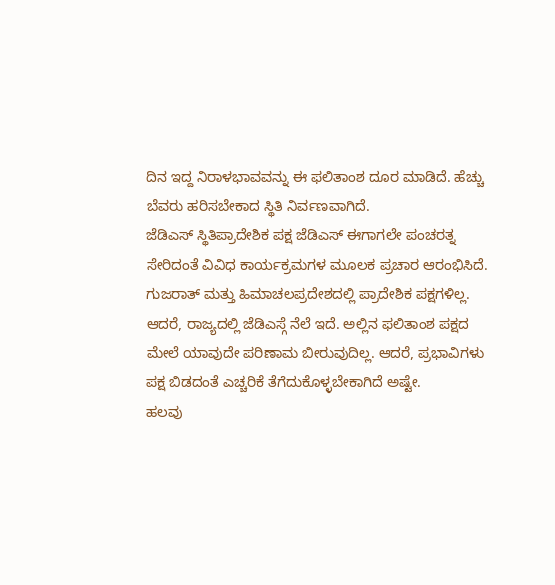ದಿನ ಇದ್ದ ನಿರಾಳಭಾವವನ್ನು ಈ ಫಲಿತಾಂಶ ದೂರ ಮಾಡಿದೆ. ಹೆಚ್ಚು ಬೆವರು ಹರಿಸಬೇಕಾದ ಸ್ಥಿತಿ ನಿರ್ವಣವಾಗಿದೆ.
ಜೆಡಿಎಸ್ ಸ್ಥಿತಿಪ್ರಾದೇಶಿಕ ಪಕ್ಷ ಜೆಡಿಎಸ್ ಈಗಾಗಲೇ ಪಂಚರತ್ನ ಸೇರಿದಂತೆ ವಿವಿಧ ಕಾರ್ಯಕ್ರಮಗಳ ಮೂಲಕ ಪ್ರಚಾರ ಆರಂಭಿಸಿದೆ. ಗುಜರಾತ್ ಮತ್ತು ಹಿಮಾಚಲಪ್ರದೇಶದಲ್ಲಿ ಪ್ರಾದೇಶಿಕ ಪಕ್ಷಗಳಿಲ್ಲ. ಆದರೆ, ರಾಜ್ಯದಲ್ಲಿ ಜೆಡಿಎಸ್ಗೆ ನೆಲೆ ಇದೆ. ಅಲ್ಲಿನ ಫಲಿತಾಂಶ ಪಕ್ಷದ ಮೇಲೆ ಯಾವುದೇ ಪರಿಣಾಮ ಬೀರುವುದಿಲ್ಲ. ಆದರೆ, ಪ್ರಭಾವಿಗಳು ಪಕ್ಷ ಬಿಡದಂತೆ ಎಚ್ಚರಿಕೆ ತೆಗೆದುಕೊಳ್ಳಬೇಕಾಗಿದೆ ಅಷ್ಟೇ.
ಹಲವು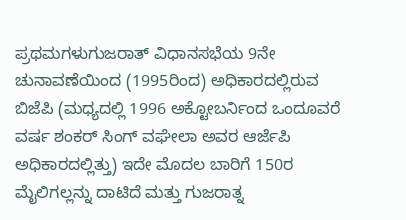ಪ್ರಥಮಗಳುಗುಜರಾತ್ ವಿಧಾನಸಭೆಯ 9ನೇ ಚುನಾವಣೆಯಿಂದ (1995ರಿಂದ) ಅಧಿಕಾರದಲ್ಲಿರುವ ಬಿಜೆಪಿ (ಮಧ್ಯದಲ್ಲಿ 1996 ಅಕ್ಟೋಬರ್ನಿಂದ ಒಂದೂವರೆ ವರ್ಷ ಶಂಕರ್ ಸಿಂಗ್ ವಘೇಲಾ ಅವರ ಆರ್ಜೆಪಿ ಅಧಿಕಾರದಲ್ಲಿತ್ತು) ಇದೇ ಮೊದಲ ಬಾರಿಗೆ 150ರ ಮೈಲಿಗಲ್ಲನ್ನು ದಾಟಿದೆ ಮತ್ತು ಗುಜರಾತ್ನ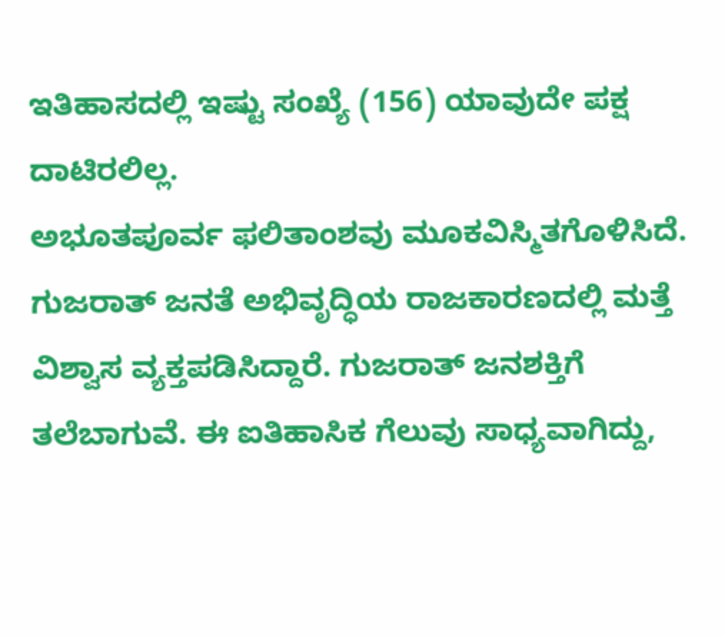ಇತಿಹಾಸದಲ್ಲಿ ಇಷ್ಟು ಸಂಖ್ಯೆ (156) ಯಾವುದೇ ಪಕ್ಷ ದಾಟಿರಲಿಲ್ಲ.
ಅಭೂತಪೂರ್ವ ಫಲಿತಾಂಶವು ಮೂಕವಿಸ್ಮಿತಗೊಳಿಸಿದೆ. ಗುಜರಾತ್ ಜನತೆ ಅಭಿವೃದ್ಧಿಯ ರಾಜಕಾರಣದಲ್ಲಿ ಮತ್ತೆ ವಿಶ್ವಾಸ ವ್ಯಕ್ತಪಡಿಸಿದ್ದಾರೆ. ಗುಜರಾತ್ ಜನಶಕ್ತಿಗೆ ತಲೆಬಾಗುವೆ. ಈ ಐತಿಹಾಸಿಕ ಗೆಲುವು ಸಾಧ್ಯವಾಗಿದ್ದು,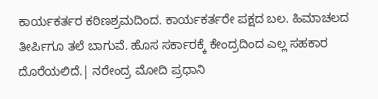ಕಾರ್ಯಕರ್ತರ ಕಠಿಣಶ್ರಮದಿಂದ. ಕಾರ್ಯಕರ್ತರೇ ಪಕ್ಷದ ಬಲ. ಹಿಮಾಚಲದ ತೀರ್ಪಿಗೂ ತಲೆ ಬಾಗುವೆ. ಹೊಸ ಸರ್ಕಾರಕ್ಕೆ ಕೇಂದ್ರದಿಂದ ಎಲ್ಲ ಸಹಕಾರ ದೊರೆಯಲಿದೆ.| ನರೇಂದ್ರ ಮೋದಿ ಪ್ರಧಾನಿ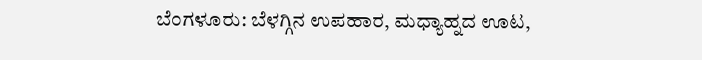ಬೆಂಗಳೂರು: ಬೆಳಗ್ಗಿನ ಉಪಹಾರ, ಮಧ್ಯಾಹ್ನದ ಊಟ,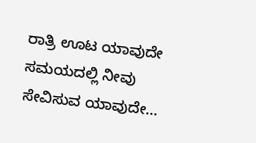ರಾತ್ರಿ ಊಟ ಯಾವುದೇ ಸಮಯದಲ್ಲಿ ನೀವು ಸೇವಿಸುವ ಯಾವುದೇ…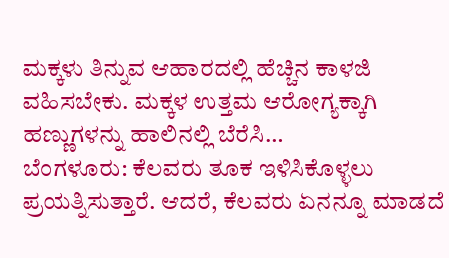ಮಕ್ಕಳು ತಿನ್ನುವ ಆಹಾರದಲ್ಲಿ ಹೆಚ್ಚಿನ ಕಾಳಜಿ ವಹಿಸಬೇಕು. ಮಕ್ಕಳ ಉತ್ತಮ ಆರೋಗ್ಯಕ್ಕಾಗಿ ಹಣ್ಣುಗಳನ್ನು ಹಾಲಿನಲ್ಲಿ ಬೆರೆಸಿ…
ಬೆಂಗಳೂರು: ಕೆಲವರು ತೂಕ ಇಳಿಸಿಕೊಳ್ಳಲು ಪ್ರಯತ್ನಿಸುತ್ತಾರೆ. ಆದರೆ, ಕೆಲವರು ಏನನ್ನೂ ಮಾಡದೆ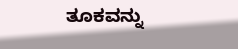ತೂಕವನ್ನು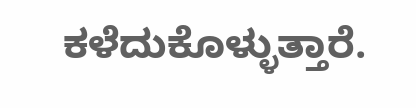ಕಳೆದುಕೊಳ್ಳುತ್ತಾರೆ.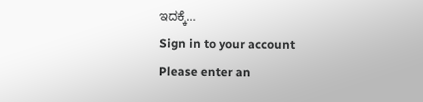ಇದಕ್ಕೆ…
Sign in to your account
Please enter an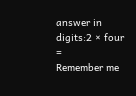answer in digits:2 × four =
Remember me